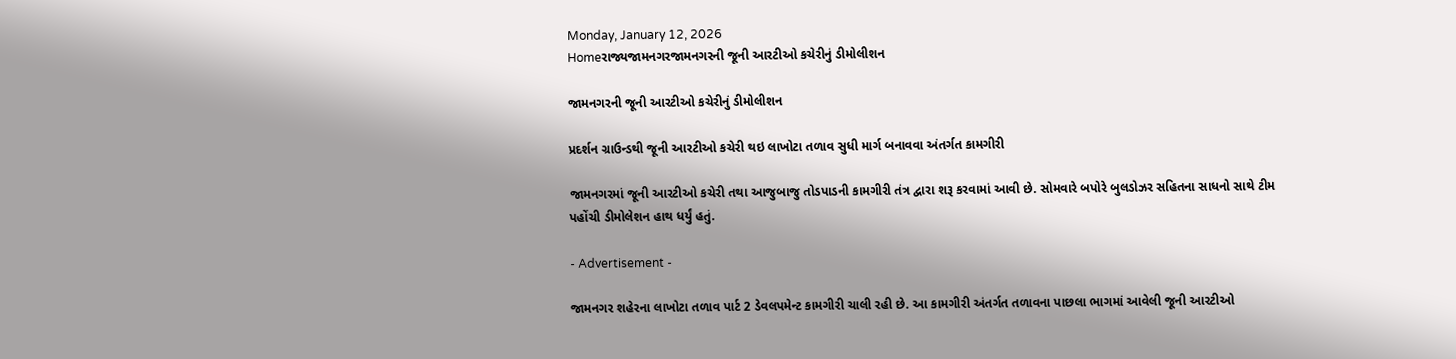Monday, January 12, 2026
Homeરાજ્યજામનગરજામનગરની જૂની આરટીઓ કચેરીનું ડીમોલીશન

જામનગરની જૂની આરટીઓ કચેરીનું ડીમોલીશન

પ્રદર્શન ગ્રાઉન્ડથી જૂની આરટીઓ કચેરી થઇ લાખોટા તળાવ સુધી માર્ગ બનાવવા અંતર્ગત કામગીરી

જામનગરમાં જૂની આરટીઓ કચેરી તથા આજુબાજુ તોડપાડની કામગીરી તંત્ર દ્વારા શરૂ કરવામાં આવી છે. સોમવારે બપોરે બુલડોઝર સહિતના સાધનો સાથે ટીમ પહોંચી ડીમોલેશન હાથ ધર્યું હતું.

- Advertisement -

જામનગર શહેરના લાખોટા તળાવ પાર્ટ 2 ડેવલપમેન્ટ કામગીરી ચાલી રહી છે. આ કામગીરી અંતર્ગત તળાવના પાછલા ભાગમાં આવેલી જૂની આરટીઓ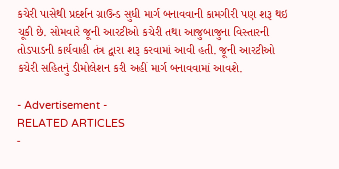કચેરી પાસેથી પ્રદર્શન ગ્રાઉન્ડ સુધી માર્ગ બનાવવાની કામગીરી પણ શરૂ થઇ ચૂકી છે. સોમવારે જૂની આરટીઓ કચેરી તથા આજુબાજુના વિસ્તારની તોડપાડની કાર્યવાહી તંત્ર દ્વારા શરૂ કરવામાં આવી હતી. જૂની આરટીઓ કચેરી સહિતનું ડીમોલેશન કરી અહીં માર્ગ બનાવવામાં આવશે.

- Advertisement -
RELATED ARTICLES
-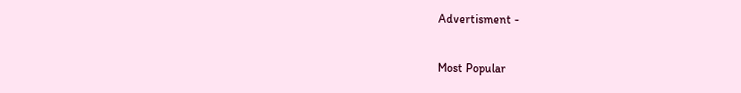Advertisment -

Most Popular